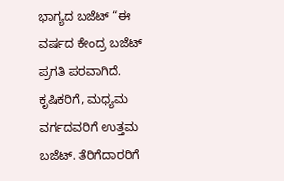ಭಾಗ್ಯದ ಬಜೆಟ್ “ಈ ವರ್ಷದ ಕೇಂದ್ರ ಬಜೆಟ್ ಪ್ರಗತಿ ಪರವಾಗಿದೆ. ಕೃಷಿಕರಿಗೆ, ಮಧ್ಯಮ ವರ್ಗದವರಿಗೆ ಉತ್ತಮ ಬಜೆಟ್. ತೆರಿಗೆದಾರರಿಗೆ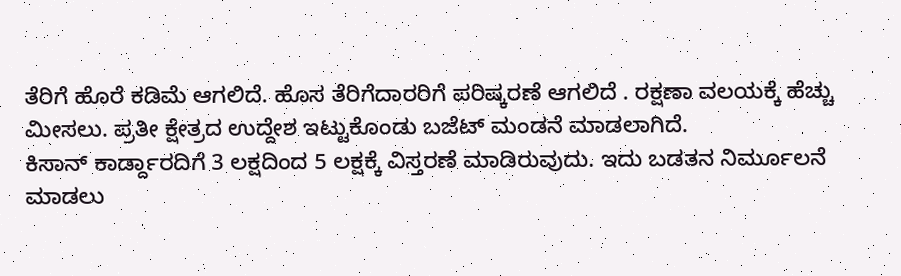ತೆರಿಗೆ ಹೊರೆ ಕಡಿಮೆ ಆಗಲಿದೆ. ಹೊಸ ತೆರಿಗೆದಾರರಿಗೆ ಪರಿಷ್ಕರಣೆ ಆಗಲಿದೆ . ರಕ್ಷಣಾ ವಲಯಕ್ಕೆ ಹೆಚ್ಚು ಮೀಸಲು. ಪ್ರತೀ ಕ್ಷೇತ್ರದ ಉದ್ದೇಶ ಇಟ್ಟುಕೊಂಡು ಬಜೆಟ್ ಮಂಡನೆ ಮಾಡಲಾಗಿದೆ.
ಕಿಸಾನ್ ಕಾರ್ಡ್ದಾರದಿಗೆ 3 ಲಕ್ಷದಿಂದ 5 ಲಕ್ಷಕ್ಕೆ ವಿಸ್ತರಣೆ ಮಾಡಿರುವುದು. ಇದು ಬಡತನ ನಿರ್ಮೂಲನೆ ಮಾಡಲು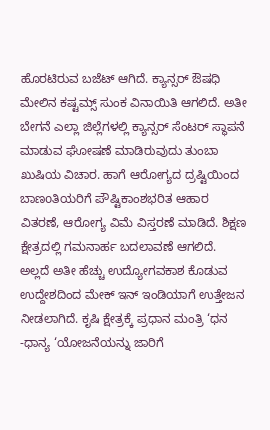ಹೊರಟಿರುವ ಬಜೆಟ್ ಆಗಿದೆ. ಕ್ಯಾನ್ಸರ್ ಔಷಧಿ ಮೇಲಿನ ಕಷ್ಟಮ್ಸ್ ಸುಂಕ ವಿನಾಯಿತಿ ಆಗಲಿದೆ. ಅತೀ ಬೇಗನೆ ಎಲ್ಲಾ ಜಿಲ್ಲೆಗಳಲ್ಲಿ ಕ್ಯಾನ್ಸರ್ ಸೆಂಟರ್ ಸ್ಥಾಪನೆ ಮಾಡುವ ಘೋಷಣೆ ಮಾಡಿರುವುದು ತುಂಬಾ ಖುಷಿಯ ವಿಚಾರ. ಹಾಗೆ ಆರೋಗ್ಯದ ದ್ರಷ್ಟಿಯಿಂದ ಬಾಣoತಿಯರಿಗೆ ಪೌಷ್ಟಿಕಾಂಶಭರಿತ ಆಹಾರ ವಿತರಣೆ, ಆರೋಗ್ಯ ವಿಮೆ ವಿಸ್ತರಣೆ ಮಾಡಿದೆ. ಶಿಕ್ಷಣ ಕ್ಷೇತ್ರದಲ್ಲಿ ಗಮನಾರ್ಹ ಬದಲಾವಣೆ ಆಗಲಿದೆ.
ಅಲ್ಲದೆ ಅತೀ ಹೆಚ್ಚು ಉದ್ಯೋಗವಕಾಶ ಕೊಡುವ ಉದ್ದೇಶದಿಂದ ಮೇಕ್ ಇನ್ ಇಂಡಿಯಾಗೆ ಉತ್ತೇಜನ ನೀಡಲಾಗಿದೆ. ಕೃಷಿ ಕ್ಷೇತ್ರಕ್ಕೆ ಪ್ರಧಾನ ಮಂತ್ರಿ ‘ಧನ -ಧಾನ್ಯ ‘ಯೋಜನೆಯನ್ನು ಜಾರಿಗೆ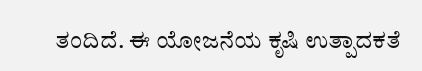ತಂದಿದೆ. ಈ ಯೋಜನೆಯ ಕೃಷಿ ಉತ್ಪಾದಕತೆ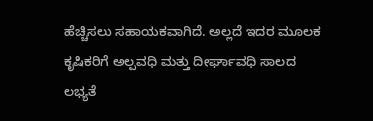ಹೆಚ್ಚಿಸಲು ಸಹಾಯಕವಾಗಿದೆ. ಅಲ್ಲದೆ ಇದರ ಮೂಲಕ ಕೃಷಿಕರಿಗೆ ಅಲ್ಪವಧಿ ಮತ್ತು ದೀರ್ಘಾವಧಿ ಸಾಲದ ಲಭ್ಯತೆ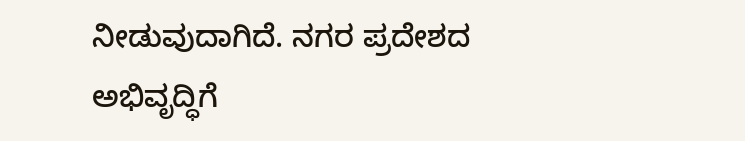ನೀಡುವುದಾಗಿದೆ. ನಗರ ಪ್ರದೇಶದ ಅಭಿವೃದ್ಧಿಗೆ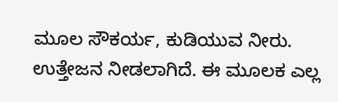ಮೂಲ ಸೌಕರ್ಯ, ಕುಡಿಯುವ ನೀರು. ಉತ್ತೇಜನ ನೀಡಲಾಗಿದೆ. ಈ ಮೂಲಕ ಎಲ್ಲ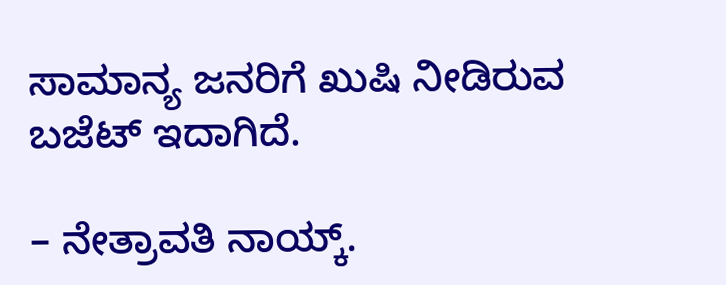ಸಾಮಾನ್ಯ ಜನರಿಗೆ ಖುಷಿ ನೀಡಿರುವ ಬಜೆಟ್ ಇದಾಗಿದೆ.

– ನೇತ್ರಾವತಿ ನಾಯ್ಕ್.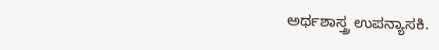ಅರ್ಥಶಾಸ್ತ್ರ ಉಪನ್ಯಾಸಕಿ.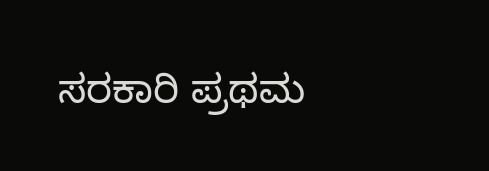ಸರಕಾರಿ ಪ್ರಥಮ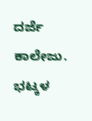ದರ್ಜೆ ಕಾಲೇಜು. ಭಟ್ಕಳ